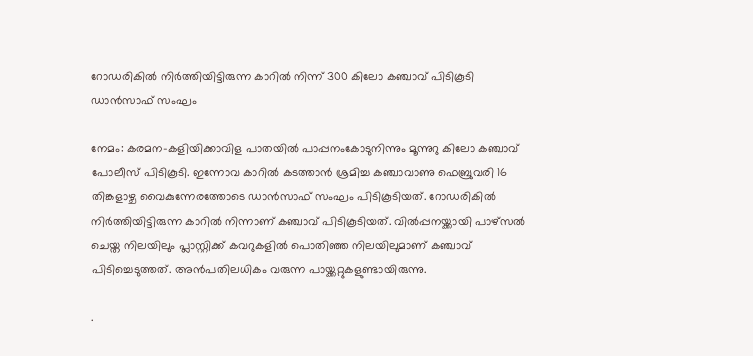റോഡരികില്‍ നിര്‍ത്തിയിട്ടിരുന്ന കാറില്‍ നിന്ന് 300 കിലോ കഞ്ചാവ് പിടികൂടി ഡാന്‍സാഫ് സംഘം

നേമം: കരമന-കളിയിക്കാവിള പാതയില്‍ പാപ്പനംകോടുനിന്നും മൂന്നുറു കിലോ കഞ്ചാവ് പോലീസ് പിടികൂടി. ഇന്നോവ കാറില്‍ കടത്താന്‍ ശ്രമിച്ച കഞ്ചാവാണു ഫെബ്രുവരി 16 തിങ്കളാഴ്ച വൈകുന്നേരത്തോടെ ഡാന്‍സാഫ് സംഘം പിടികൂടിയത്. റോഡരികില്‍ നിര്‍ത്തിയിട്ടിരുന്ന കാറില്‍ നിന്നാണ് കഞ്ചാവ് പിടികൂടിയത്. വില്‍പ്പനയ്ക്കായി പാഴ്‌സല്‍ ചെയ്ത നിലയിലും പ്ലാസ്റ്റിക്ക് കവറുകളില്‍ പൊതിഞ്ഞ നിലയിലുമാണ് കഞ്ചാവ് പിടിച്ചെടുത്തത്. അന്‍പതിലധികം വരുന്ന പായ്ക്കറ്റുകളുണ്ടായിരുന്നു.

.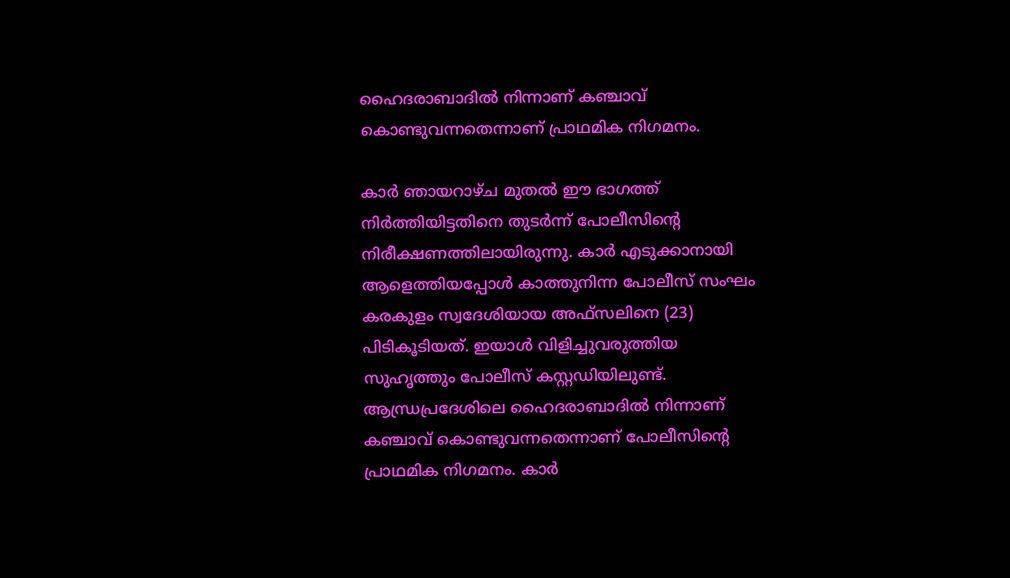ഹൈദരാബാദില്‍ നിന്നാണ് കഞ്ചാവ് കൊണ്ടുവന്നതെന്നാണ് പ്രാഥമിക നിഗമനം.

കാര്‍ ഞായറാഴ്ച മുതല്‍ ഈ ഭാഗത്ത് നിര്‍ത്തിയിട്ടതിനെ തുടര്‍ന്ന് പോലീസിന്‍റെ നിരീക്ഷണത്തിലായിരുന്നു. കാര്‍ എടുക്കാനായി ആളെത്തിയപ്പോള്‍ കാത്തുനിന്ന പോലീസ് സംഘം കരകുളം സ്വദേശിയായ അഫ്‌സലിനെ (23) പിടികൂടിയത്. ഇയാള്‍ വിളിച്ചുവരുത്തിയ സുഹൃത്തും പോലീസ് കസ്റ്റഡിയിലുണ്ട്. ആന്ധ്രപ്രദേശിലെ ഹൈദരാബാദില്‍ നിന്നാണ് കഞ്ചാവ് കൊണ്ടുവന്നതെന്നാണ് പോലീസിന്‍റെ പ്രാഥമിക നിഗമനം. കാര്‍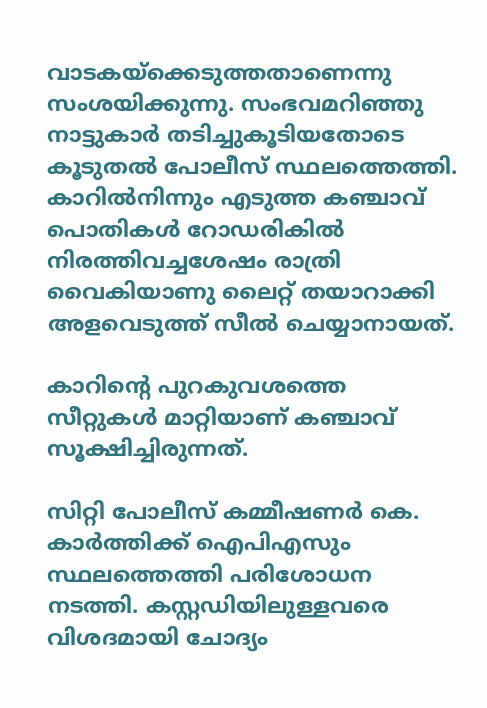വാടകയ്‌ക്കെടുത്തതാണെന്നു സംശയിക്കുന്നു. സംഭവമറിഞ്ഞു നാട്ടുകാര്‍ തടിച്ചുകൂടിയതോടെ കൂടുതല്‍ പോലീസ് സ്ഥലത്തെത്തി. കാറില്‍നിന്നും എടുത്ത കഞ്ചാവ് പൊതികള്‍ റോഡരികില്‍ നിരത്തിവച്ചശേഷം രാത്രി വൈകിയാണു ലൈറ്റ് തയാറാക്കി അളവെടുത്ത് സീല്‍ ചെയ്യാനായത്.

കാറിന്‍റെ പുറകുവശത്തെ സീറ്റുകള്‍ മാറ്റിയാണ് കഞ്ചാവ് സൂക്ഷിച്ചിരുന്നത്.

സിറ്റി പോലീസ് കമ്മീഷണര്‍ കെ. കാര്‍ത്തിക്ക് ഐപിഎസും സ്ഥലത്തെത്തി പരിശോധന നടത്തി. കസ്റ്റഡിയിലുള്ളവരെ വിശദമായി ചോദ്യം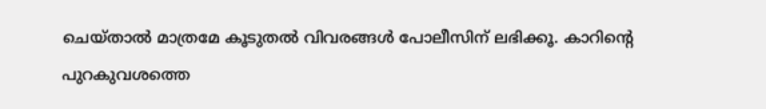ചെയ്താല്‍ മാത്രമേ കൂടുതല്‍ വിവരങ്ങള്‍ പോലീസിന് ലഭിക്കൂ. കാറിന്‍റെ പുറകുവശത്തെ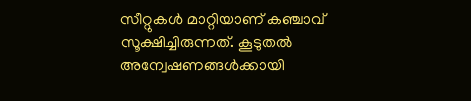സീറ്റുകള്‍ മാറ്റിയാണ് കഞ്ചാവ് സൂക്ഷിച്ചിരുന്നത്. കൂടുതല്‍ അന്വേഷണങ്ങള്‍ക്കായി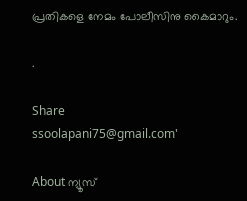പ്രതികളെ നേമം പോലീസിനു കൈമാറും.

.

Share
ssoolapani75@gmail.com'

About ന്യൂസ്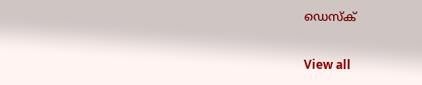ഡെസ്ക്

View all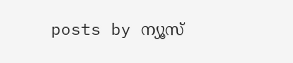posts by ന്യൂസ്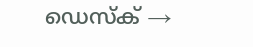ഡെസ്ക് →